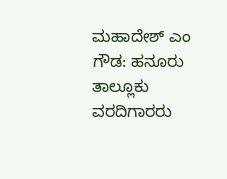ಮಹಾದೇಶ್ ಎಂ ಗೌಡ: ಹನೂರು ತಾಲ್ಲೂಕು ವರದಿಗಾರರು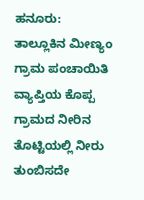ಹನೂರು: ತಾಲ್ಲೂಕಿನ ಮೀಣ್ಯಂ ಗ್ರಾಮ ಪಂಚಾಯಿತಿ ವ್ಯಾಪ್ತಿಯ ಕೊಪ್ಪ ಗ್ರಾಮದ ನೀರಿನ ತೊಟ್ಟಿಯಲ್ಲಿ ನೀರು ತುಂಬಿಸದೇ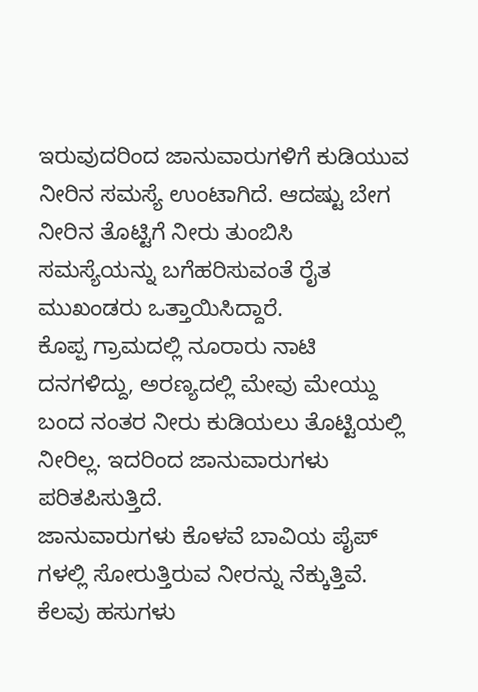ಇರುವುದರಿಂದ ಜಾನುವಾರುಗಳಿಗೆ ಕುಡಿಯುವ ನೀರಿನ ಸಮಸ್ಯೆ ಉಂಟಾಗಿದೆ. ಆದಷ್ಟು ಬೇಗ ನೀರಿನ ತೊಟ್ಟಿಗೆ ನೀರು ತುಂಬಿಸಿ ಸಮಸ್ಯೆಯನ್ನು ಬಗೆಹರಿಸುವಂತೆ ರೈತ ಮುಖಂಡರು ಒತ್ತಾಯಿಸಿದ್ದಾರೆ.
ಕೊಪ್ಪ ಗ್ರಾಮದಲ್ಲಿ ನೂರಾರು ನಾಟಿ ದನಗಳಿದ್ದು, ಅರಣ್ಯದಲ್ಲಿ ಮೇವು ಮೇಯ್ದು ಬಂದ ನಂತರ ನೀರು ಕುಡಿಯಲು ತೊಟ್ಟಿಯಲ್ಲಿ ನೀರಿಲ್ಲ. ಇದರಿಂದ ಜಾನುವಾರುಗಳು ಪರಿತಪಿಸುತ್ತಿದೆ.
ಜಾನುವಾರುಗಳು ಕೊಳವೆ ಬಾವಿಯ ಪೈಪ್ ಗಳಲ್ಲಿ ಸೋರುತ್ತಿರುವ ನೀರನ್ನು ನೆಕ್ಕುತ್ತಿವೆ. ಕೆಲವು ಹಸುಗಳು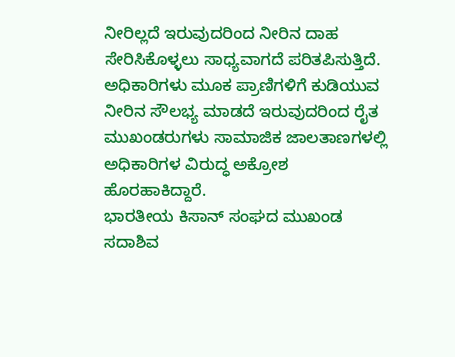ನೀರಿಲ್ಲದೆ ಇರುವುದರಿಂದ ನೀರಿನ ದಾಹ ಸೇರಿಸಿಕೊಳ್ಳಲು ಸಾಧ್ಯವಾಗದೆ ಪರಿತಪಿಸುತ್ತಿದೆ. ಅಧಿಕಾರಿಗಳು ಮೂಕ ಪ್ರಾಣಿಗಳಿಗೆ ಕುಡಿಯುವ ನೀರಿನ ಸೌಲಭ್ಯ ಮಾಡದೆ ಇರುವುದರಿಂದ ರೈತ ಮುಖಂಡರುಗಳು ಸಾಮಾಜಿಕ ಜಾಲತಾಣಗಳಲ್ಲಿ ಅಧಿಕಾರಿಗಳ ವಿರುದ್ಧ ಅಕ್ರೋಶ ಹೊರಹಾಕಿದ್ದಾರೆ.
ಭಾರತೀಯ ಕಿಸಾನ್ ಸಂಘದ ಮುಖಂಡ ಸದಾಶಿವ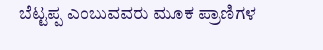ಬೆಟ್ಟಪ್ಪ ಎಂಬುವವರು ಮೂಕ ಪ್ರಾಣಿಗಳ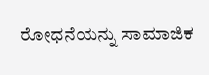ರೋಧನೆಯನ್ನು ಸಾಮಾಜಿಕ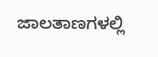ಜಾಲತಾಣಗಳಲ್ಲಿ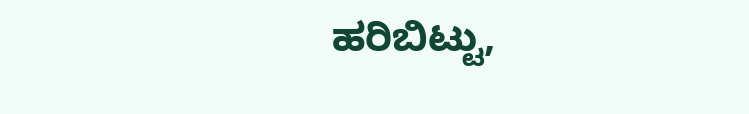ಹರಿಬಿಟ್ಟು,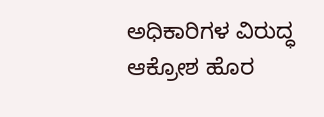ಅಧಿಕಾರಿಗಳ ವಿರುದ್ಧ ಆಕ್ರೋಶ ಹೊರ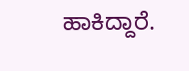ಹಾಕಿದ್ದಾರೆ.